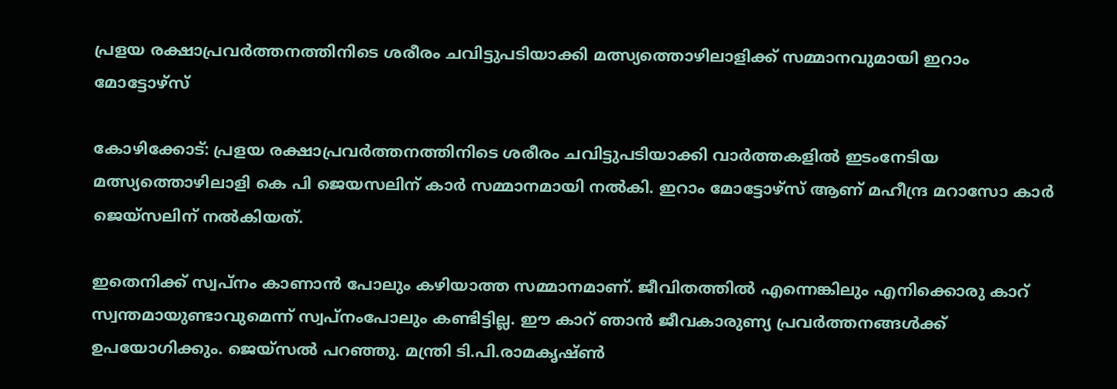പ്രളയ രക്ഷാപ്രവര്‍ത്തനത്തിനിടെ ശരീരം ചവിട്ടുപടിയാക്കി മത്സ്യത്തൊഴിലാളിക്ക് സമ്മാനവുമായി ഇറാം മോട്ടോഴ്‌സ്

കോഴിക്കോട്: പ്രളയ രക്ഷാപ്രവര്‍ത്തനത്തിനിടെ ശരീരം ചവിട്ടുപടിയാക്കി വാര്‍ത്തകളില്‍ ഇടംനേടിയ മത്സ്യത്തൊഴിലാളി കെ പി ജെയസലിന് കാര്‍ സമ്മാനമായി നല്‍കി. ഇറാം മോട്ടോഴ്‌സ് ആണ് മഹീന്ദ്ര മറാസോ കാര്‍ ജെയ്‌സലിന് നല്‍കിയത്.

ഇതെനിക്ക് സ്വപ്നം കാണാന്‍ പോലും കഴിയാത്ത സമ്മാനമാണ്. ജീവിതത്തില്‍ എന്നെങ്കിലും എനിക്കൊരു കാറ് സ്വന്തമായുണ്ടാവുമെന്ന് സ്വപ്നംപോലും കണ്ടിട്ടില്ല. ഈ കാറ് ഞാന്‍ ജീവകാരുണ്യ പ്രവര്‍ത്തനങ്ങള്‍ക്ക് ഉപയോഗിക്കും. ജെയ്‌സല്‍ പറഞ്ഞു. മന്ത്രി ടി.പി.രാമകൃഷ്ണ്‍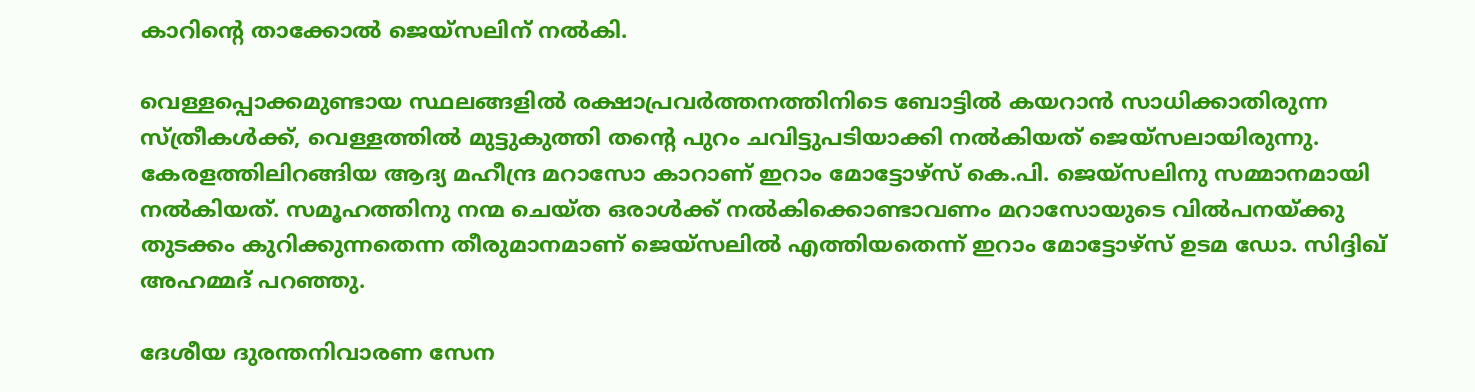കാറിന്റെ താക്കോല്‍ ജെയ്‌സലിന് നല്‍കി.

വെള്ളപ്പൊക്കമുണ്ടായ സ്ഥലങ്ങളില്‍ രക്ഷാപ്രവര്‍ത്തനത്തിനിടെ ബോട്ടില്‍ കയറാന്‍ സാധിക്കാതിരുന്ന സ്ത്രീകള്‍ക്ക്, വെള്ളത്തില്‍ മുട്ടുകുത്തി തന്റെ പുറം ചവിട്ടുപടിയാക്കി നല്‍കിയത് ജെയ്‌സലായിരുന്നു. കേരളത്തിലിറങ്ങിയ ആദ്യ മഹീന്ദ്ര മറാസോ കാറാണ് ഇറാം മോട്ടോഴ്‌സ് കെ.പി. ജെയ്‌സലിനു സമ്മാനമായി നല്‍കിയത്. സമൂഹത്തിനു നന്മ ചെയ്ത ഒരാള്‍ക്ക് നല്‍കിക്കൊണ്ടാവണം മറാസോയുടെ വില്‍പനയ്ക്കു തുടക്കം കുറിക്കുന്നതെന്ന തീരുമാനമാണ് ജെയ്‌സലില്‍ എത്തിയതെന്ന് ഇറാം മോട്ടോഴ്‌സ് ഉടമ ഡോ. സിദ്ദിഖ് അഹമ്മദ് പറഞ്ഞു.

ദേശീയ ദുരന്തനിവാരണ സേന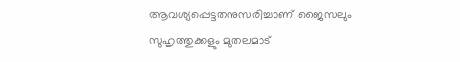ആവശ്യപ്പെട്ടതനുസരിച്ചാണ് ജൈസലും സുഹൃത്തുക്കളും മുതലമാട്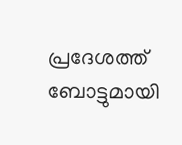പ്രദേശത്ത് ബോട്ടുമായി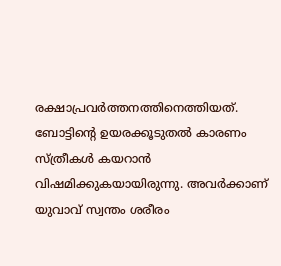രക്ഷാപ്രവര്‍ത്തനത്തിനെത്തിയത്. ബോട്ടിന്റെ ഉയരക്കൂടുതല്‍ കാരണം സ്ത്രീകള്‍ കയറാന്‍ വിഷമിക്കുകയായിരുന്നു. അവര്‍ക്കാണ് യുവാവ് സ്വന്തം ശരീരം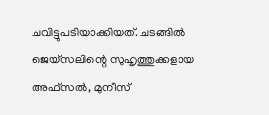ചവിട്ടുപടിയാക്കിയത്. ചടങ്ങില്‍ ജെയ്‌സലിന്റെ സുഹൃത്തുക്കളായ അഫ്‌സല്‍, മുനീസ്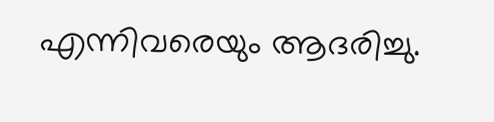എന്നിവരെയും ആദരിച്ചു.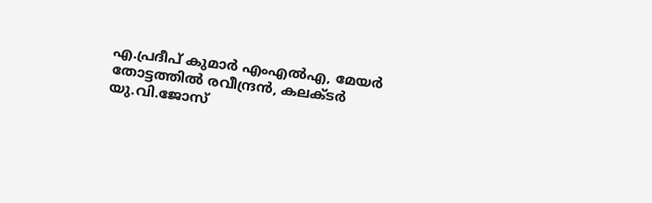എ.പ്രദീപ് കുമാര്‍ എംഎല്‍എ, മേയര്‍ തോട്ടത്തില്‍ രവീന്ദ്രന്‍, കലക്ടര്‍ യു.വി.ജോസ്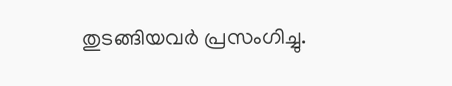തുടങ്ങിയവര്‍ പ്രസംഗിച്ചു.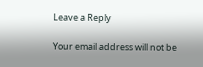Leave a Reply

Your email address will not be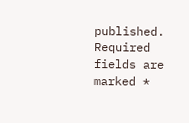published. Required fields are marked *